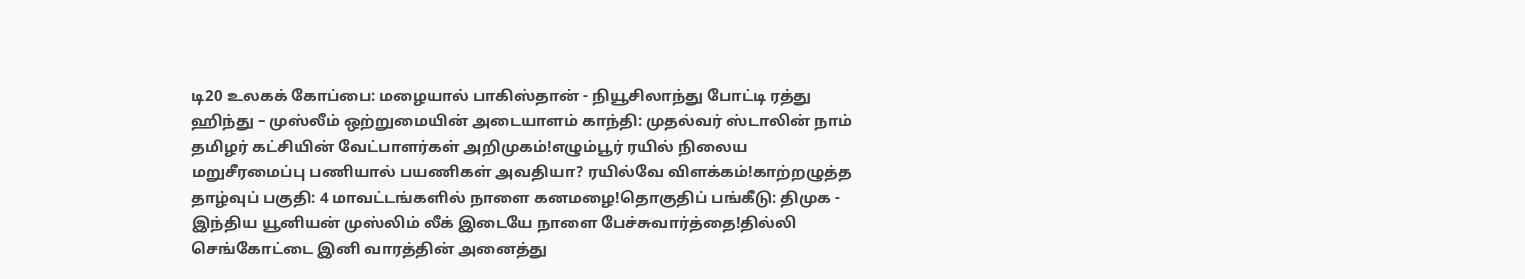டி20 உலகக் கோப்பை: மழையால் பாகிஸ்தான் - நியூசிலாந்து போட்டி ரத்து ஹிந்து – முஸ்லீம் ஒற்றுமையின் அடையாளம் காந்தி: முதல்வர் ஸ்டாலின் நாம் தமிழர் கட்சியின் வேட்பாளர்கள் அறிமுகம்!எழும்பூர் ரயில் நிலைய மறுசீரமைப்பு பணியால் பயணிகள் அவதியா? ரயில்வே விளக்கம்!காற்றழுத்த தாழ்வுப் பகுதி: 4 மாவட்டங்களில் நாளை கனமழை!தொகுதிப் பங்கீடு: திமுக - இந்திய யூனியன் முஸ்லிம் லீக் இடையே நாளை பேச்சுவார்த்தை!தில்லி செங்கோட்டை இனி வாரத்தின் அனைத்து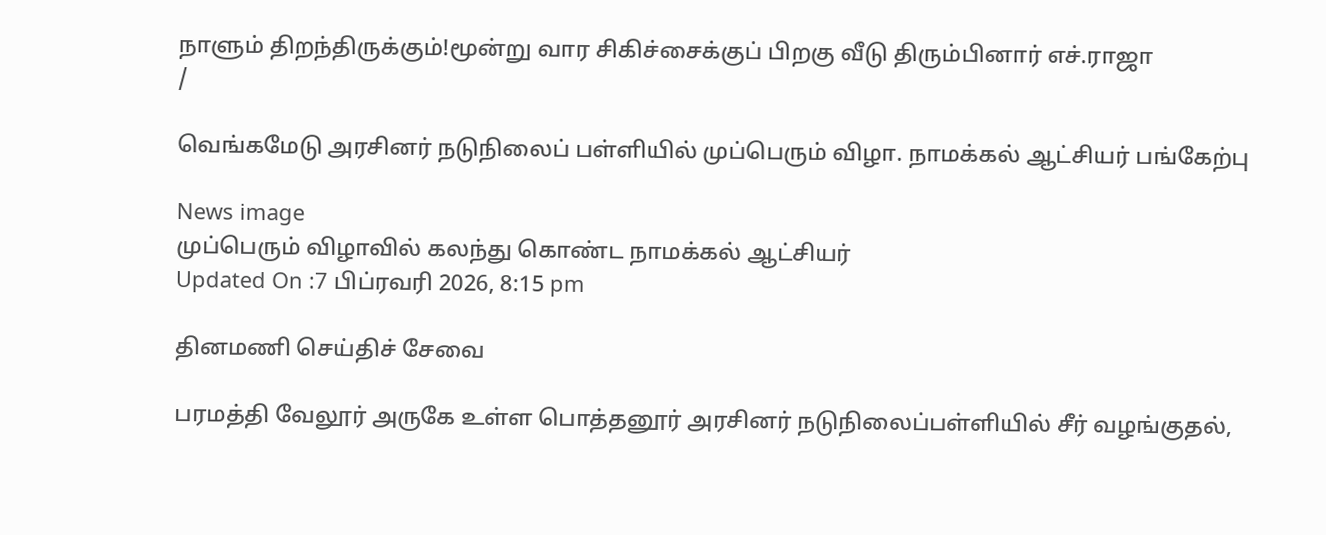நாளும் திறந்திருக்கும்!மூன்று வார சிகிச்சைக்குப் பிறகு வீடு திரும்பினார் எச்.ராஜா
/

வெங்கமேடு அரசினர் நடுநிலைப் பள்ளியில் முப்பெரும் விழா. நாமக்கல் ஆட்சியர் பங்கேற்பு

News image
முப்பெரும் விழாவில் கலந்து கொண்ட நாமக்கல் ஆட்சியர்
Updated On :7 பிப்ரவரி 2026, 8:15 pm

தினமணி செய்திச் சேவை

பரமத்தி வேலூர் அருகே உள்ள பொத்தனூர் அரசினர் நடுநிலைப்பள்ளியில் சீர் வழங்குதல்,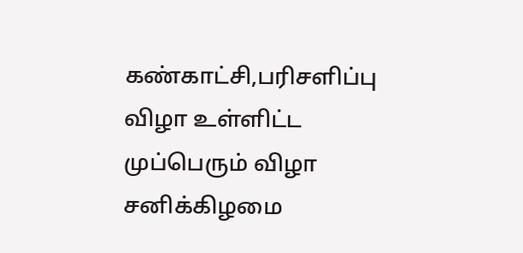கண்காட்சி,பரிசளிப்பு விழா உள்ளிட்ட முப்பெரும் விழா சனிக்கிழமை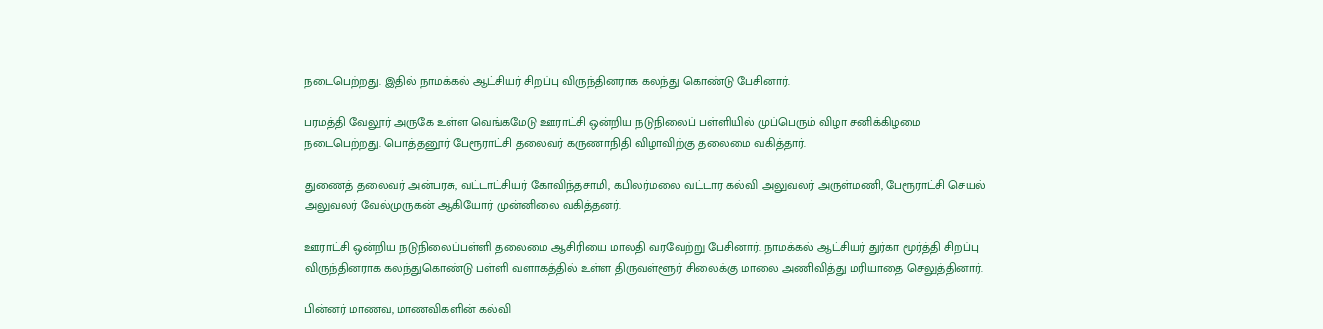நடைபெற்றது. இதில் நாமக்கல் ஆட்சியர் சிறப்பு விருந்தினராக கலந்து கொண்டு பேசினார்.

பரமத்தி வேலூர் அருகே உள்ள வெங்கமேடு ஊராட்சி ஒன்றிய நடுநிலைப் பள்ளியில் முப்பெரும் விழா சனிக்கிழமை நடைபெற்றது. பொத்தனூர் பேரூராட்சி தலைவர் கருணாநிதி விழாவிற்கு தலைமை வகித்தார்.

துணைத் தலைவர் அன்பரசு, வட்டாட்சியர் கோவிந்தசாமி, கபிலர்மலை வட்டார கல்வி அலுவலர் அருள்மணி, பேரூராட்சி செயல் அலுவலர் வேல்முருகன் ஆகியோர் முன்னிலை வகித்தனர்.

ஊராட்சி ஒன்றிய நடுநிலைப்பள்ளி தலைமை ஆசிரியை மாலதி வரவேற்று பேசினார். நாமக்கல் ஆட்சியர் துர்கா மூர்த்தி சிறப்பு விருந்தினராக கலந்துகொண்டு பள்ளி வளாகத்தில் உள்ள திருவள்ளூர் சிலைக்கு மாலை அணிவித்து மரியாதை செலுத்தினார்.

பின்னர் மாணவ, மாணவிகளின் கல்வி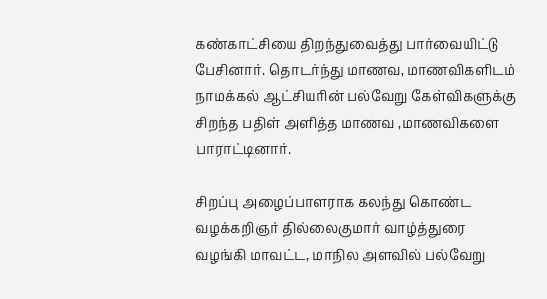கண்காட்சியை திறந்துவைத்து பார்வையிட்டு பேசினார். தொடர்ந்து மாணவ, மாணவிகளிடம் நாமக்கல் ஆட்சியரின் பல்வேறு கேள்விகளுக்கு சிறந்த பதிள் அளித்த மாணவ ,மாணவிகளை பாராட்டினார்.

சிறப்பு அழைப்பாளராக கலந்து கொண்ட வழக்கறிஞர் தில்லைகுமார் வாழ்த்துரை வழங்கி மாவட்ட, மாநில அளவில் பல்வேறு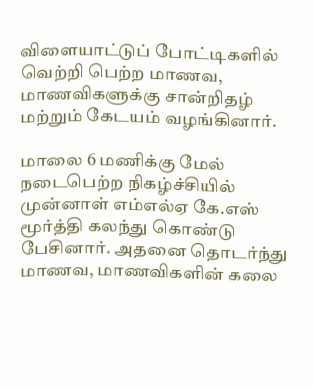விளையாட்டுப் போட்டிகளில் வெற்றி பெற்ற மாணவ, மாணவிகளுக்கு சான்றிதழ் மற்றும் கேடயம் வழங்கினார்.

மாலை 6 மணிக்கு மேல் நடைபெற்ற நிகழ்ச்சியில் முன்னாள் எம்எல்ஏ கே.எஸ் மூர்த்தி கலந்து கொண்டு பேசினார். அதனை தொடர்ந்து மாணவ, மாணவிகளின் கலை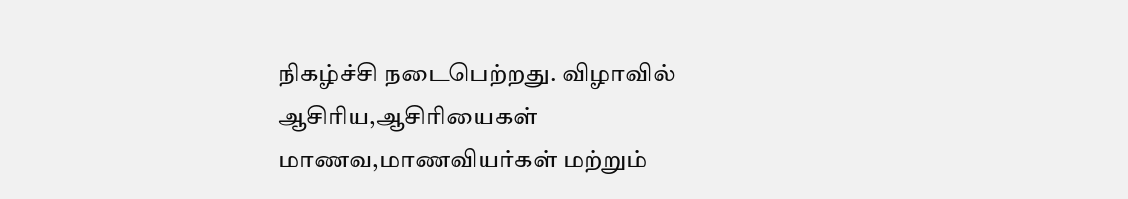நிகழ்ச்சி நடைபெற்றது. விழாவில் ஆசிரிய,ஆசிரியைகள் மாணவ,மாணவியர்கள் மற்றும்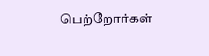பெற்றோர்கள்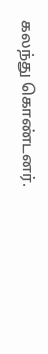கலந்து கொண்டனர்.